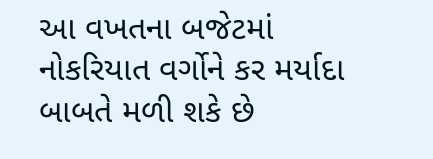આ વખતના બજેટમાં નોકરિયાત વર્ગોને કર મર્યાદા બાબતે મળી શકે છે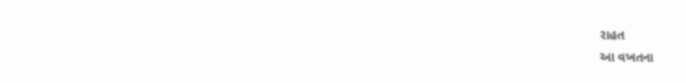રાહત
આ વખતના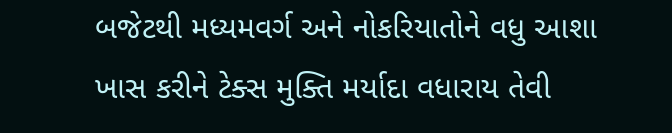બજેટથી મધ્યમવર્ગ અને નોકરિયાતોને વધુ આશા ખાસ કરીને ટેક્સ મુક્તિ મર્યાદા વધારાય તેવી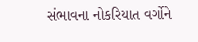સંભાવના નોકરિયાત વર્ગોને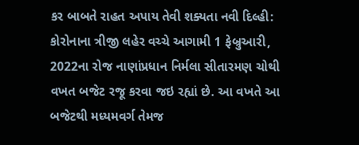કર બાબતે રાહત અપાય તેવી શક્યતા નવી દિલ્હી: કોરોનાના ત્રીજી લહેર વચ્ચે આગામી 1 ફેબ્રુઆરી, 2022ના રોજ નાણાંપ્રધાન નિર્મલા સીતારમણ ચોથી વખત બજેટ રજૂ કરવા જઇ રહ્યાં છે. આ વખતે આ બજેટથી મધ્યમવર્ગ તેમજ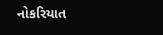નોકરિયાત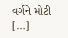વર્ગને મોટી […]